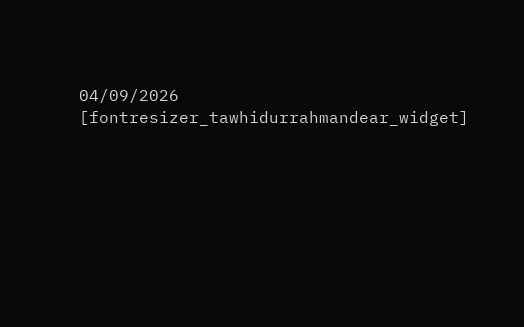04/09/2026
[fontresizer_tawhidurrahmandear_widget]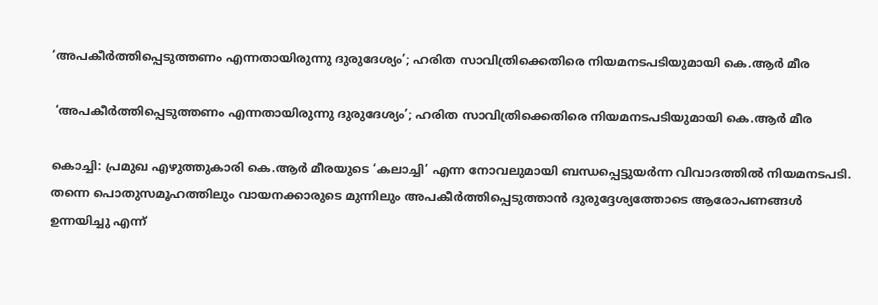‘അപകീര്‍ത്തിപ്പെടുത്തണം എന്നതായിരുന്നു ദുരുദേശ്യം’; ഹരിത സാവിത്രിക്കെതിരെ നിയമനടപടിയുമായി കെ.ആര്‍ മീര

 ‘അപകീര്‍ത്തിപ്പെടുത്തണം എന്നതായിരുന്നു ദുരുദേശ്യം’; ഹരിത സാവിത്രിക്കെതിരെ നിയമനടപടിയുമായി കെ.ആര്‍ മീര

കൊച്ചി: പ്രമുഖ എഴുത്തുകാരി കെ.ആര്‍ മീരയുടെ ‘കലാച്ചി’ എന്ന നോവലുമായി ബന്ധപ്പെട്ടുയര്‍ന്ന വിവാദത്തില്‍ നിയമനടപടി. തന്നെ പൊതുസമൂഹത്തിലും വായനക്കാരുടെ മുന്നിലും അപകീര്‍ത്തിപ്പെടുത്താന്‍ ദുരുദ്ദേശ്യത്തോടെ ആരോപണങ്ങള്‍ ഉന്നയിച്ചു എന്ന്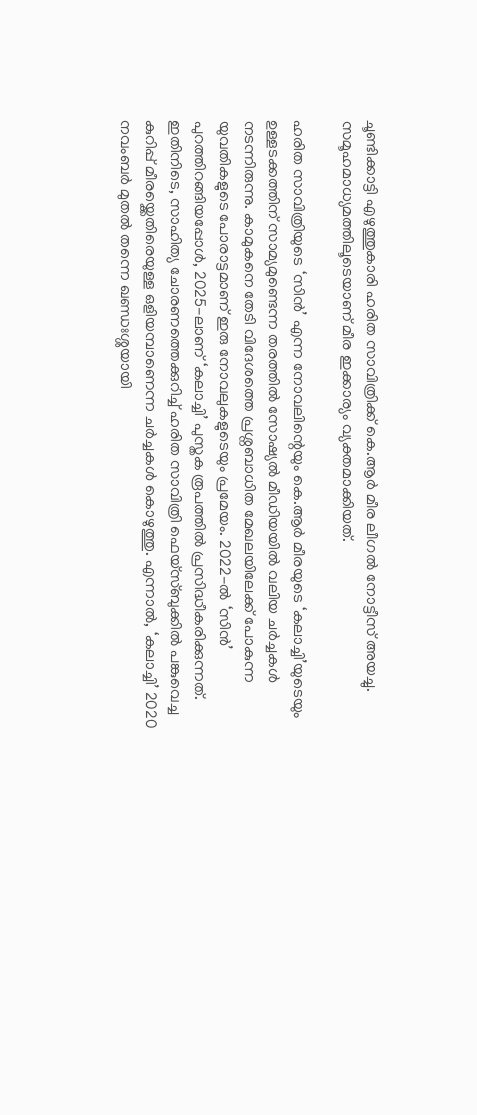ചൂണ്ടിക്കാട്ടി എഴുത്തുകാരി ഹരിത സാവിത്രിക്ക് കെ.ആര്‍ മീര ലീഗല്‍ നോട്ടീസ് അയച്ചു. സമൂഹമാധ്യമത്തിലൂടെയാണ് മീര ഇക്കാര്യം വ്യക്തമാക്കിയത്.

ഹരിത സാവിത്രിയുടെ ‘സിന്‍’ എന്ന നോവലിന്റെയും കെ.ആര്‍ മീരയുടെ ‘കലാച്ചി’യുടെയും ഉള്ളടക്കത്തിന് സാമ്യമുണ്ടെന്ന തരത്തില്‍ സോഷ്യല്‍ മീഡിയയില്‍ വലിയ ചര്‍ച്ചകള്‍ നടന്നിരുന്നു. കാമുകനെ തേടി വിദേശത്തെ പ്രശ്നബാധിത മേഖലയിലേക്ക് പോകുന്ന യുവതികളുടെ പോരാട്ടമാണ് ഇരു നോവലുകളുടെയും പ്രമേയം. 2022-ല്‍ ‘സിന്‍’ പുറത്തിറങ്ങിയപ്പോള്‍, 2025-ലാണ് ‘കലാച്ചി’ പുസ്തക രൂപത്തില്‍ പ്രസിദ്ധീകരിക്കുന്നത്. ഇതിനിടെ, സാഹിത്യ ചോരണത്തെക്കുറിച്ച് ഹരിത സാവിത്രി ഫെയ്‌സ്ബുക്കില്‍ പങ്കുവെച്ച കുറിപ്പ് മീരയ്ക്കെതിരെയുള്ള ഒളിയമ്പാണെന്ന ചര്‍ച്ചകള്‍ കൊഴുത്തു. എന്നാല്‍, ‘കലാച്ചി’ 2020 നവംബര്‍ മുതല്‍ തന്നെ ഖണ്ഡഃശ്ശയായി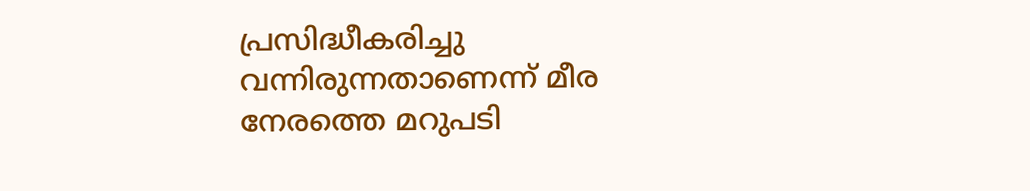പ്രസിദ്ധീകരിച്ചു വന്നിരുന്നതാണെന്ന് മീര നേരത്തെ മറുപടി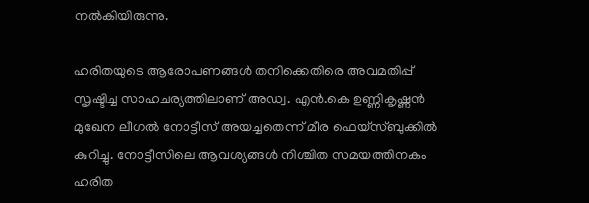നല്‍കിയിരുന്നു.

ഹരിതയുടെ ആരോപണങ്ങള്‍ തനിക്കെതിരെ അവമതിപ്പ് സൃഷ്ടിച്ച സാഹചര്യത്തിലാണ് അഡ്വ. എന്‍.കെ ഉണ്ണികൃഷ്ണന്‍ മുഖേന ലീഗല്‍ നോട്ടീസ് അയച്ചതെന്ന് മീര ഫെയ്‌സ്ബുക്കില്‍ കുറിച്ചു. നോട്ടീസിലെ ആവശ്യങ്ങള്‍ നിശ്ചിത സമയത്തിനകം ഹരിത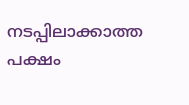നടപ്പിലാക്കാത്ത പക്ഷം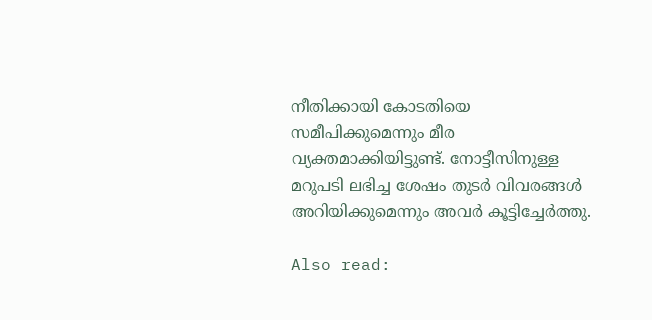നീതിക്കായി കോടതിയെ സമീപിക്കുമെന്നും മീര വ്യക്തമാക്കിയിട്ടുണ്ട്. നോട്ടീസിനുള്ള മറുപടി ലഭിച്ച ശേഷം തുടര്‍ വിവരങ്ങള്‍ അറിയിക്കുമെന്നും അവര്‍ കൂട്ടിച്ചേര്‍ത്തു.

Also read: